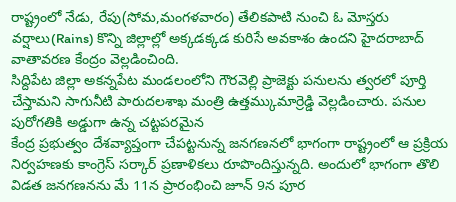రాష్ట్రంలో నేడు, రేపు(సోమ,మంగళవారం) తేలికపాటి నుంచి ఓ మోస్తరు వర్షాలు(Rains) కొన్ని జిల్లాల్లో అక్కడక్కడ కురిసే అవకాశం ఉందని హైదరాబాద్ వాతావరణ కేంద్రం వెల్లడించింది.
సిద్దిపేట జిల్లా అకన్నపేట మండలంలోని గౌరవెల్లి ప్రాజెక్టు పనులను త్వరలో పూర్తి చేస్తామని సాగునీటి పారుదలశాఖ మంత్రి ఉత్తమ్కుమార్రెడ్డి వెల్లడించారు. పనుల పురోగతికి అడ్డుగా ఉన్న చట్టపరమైన
కేంద్ర ప్రభుత్వం దేశవ్యాప్తంగా చేపట్టనున్న జనగణనలో భాగంగా రాష్ట్రంలో ఆ ప్రక్రియ నిర్వహణకు కాంగ్రెస్ సర్కార్ ప్రణాళికలు రూపొందిస్తున్నది. అందులో భాగంగా తొలి విడత జనగణనను మే 11న ప్రారంభించి జూన్ 9న పూర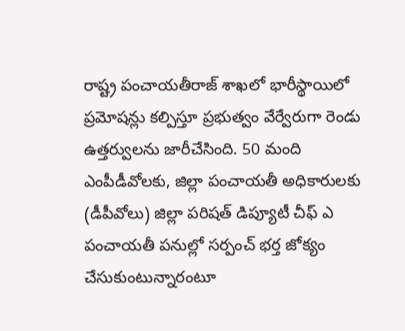రాష్ట్ర పంచాయతీరాజ్ శాఖలో భారీస్థాయిలో ప్రమోషన్లు కల్పిస్తూ ప్రభుత్వం వేర్వేరుగా రెండు ఉత్తర్వులను జారీచేసింది. 50 మంది ఎంపీడీవోలకు, జిల్లా పంచాయతీ అధికారులకు (డీపీవోలు) జిల్లా పరిషత్ డిప్యూటీ చీఫ్ ఎ
పంచాయతీ పనుల్లో సర్పంచ్ భర్త జోక్యం చేసుకుంటున్నారంటూ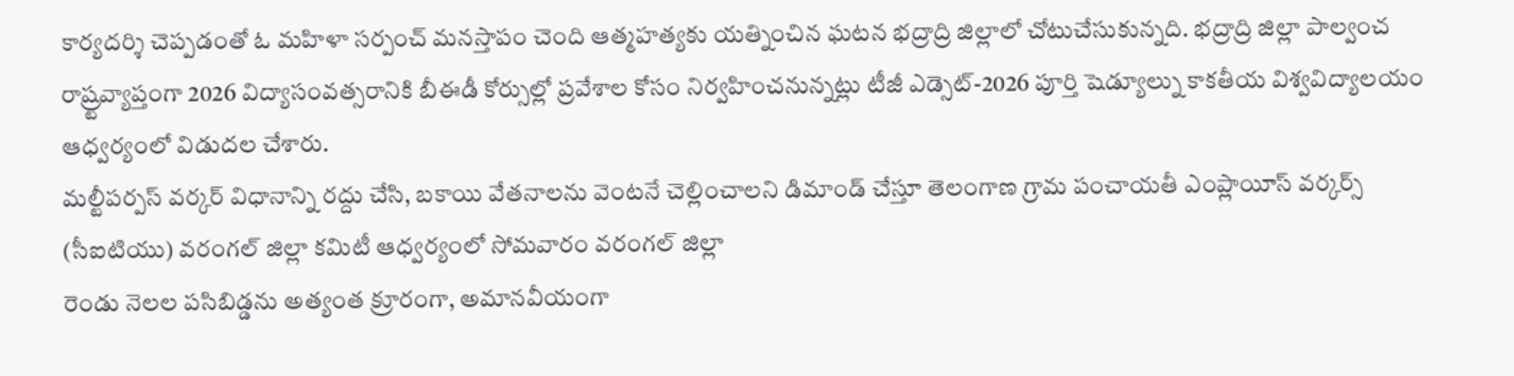కార్యదర్శి చెప్పడంతో ఓ మహిళా సర్పంచ్ మనస్తాపం చెంది ఆత్మహత్యకు యత్నించిన ఘటన భద్రాద్రి జిల్లాలో చోటుచేసుకున్నది. భద్రాద్రి జిల్లా పాల్వంచ
రాష్ర్టవ్యాప్తంగా 2026 విద్యాసంవత్సరానికి బీఈడీ కోర్సుల్లో ప్రవేశాల కోసం నిర్వహించనున్నట్లు టీజీ ఎడ్సెట్-2026 పూర్తి షెడ్యూల్ను కాకతీయ విశ్వవిద్యాలయం ఆధ్వర్యంలో విడుదల చేశారు.
మల్టీపర్పస్ వర్కర్ విధానాన్ని రద్దు చేసి, బకాయి వేతనాలను వెంటనే చెల్లించాలని డిమాండ్ చేస్తూ తెలంగాణ గ్రామ పంచాయతీ ఎంప్లాయీస్ వర్కర్స్ (సీఐటియు) వరంగల్ జిల్లా కమిటీ ఆధ్వర్యంలో సోమవారం వరంగల్ జిల్లా
రెండు నెలల పసిబిడ్డను అత్యంత క్రూరంగా, అమానవీయంగా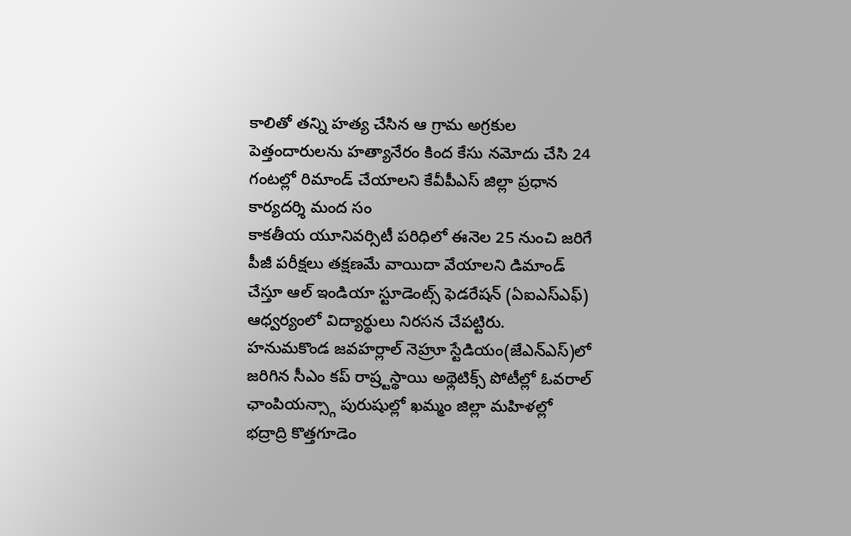కాలితో తన్ని హత్య చేసిన ఆ గ్రామ అగ్రకుల పెత్తందారులను హత్యానేరం కింద కేసు నమోదు చేసి 24 గంటల్లో రిమాండ్ చేయాలని కేవీపీఎస్ జిల్లా ప్రధాన కార్యదర్శి మంద సం
కాకతీయ యూనివర్సిటీ పరిధిలో ఈనెల 25 నుంచి జరిగే పీజీ పరీక్షలు తక్షణమే వాయిదా వేయాలని డిమాండ్ చేస్తూ ఆల్ ఇండియా స్టూడెంట్స్ ఫెడరేషన్ (ఏఐఎస్ఎఫ్) ఆధ్వర్యంలో విద్యార్థులు నిరసన చేపట్టిరు.
హనుమకొండ జవహర్లాల్ నెహ్రూ స్టేడియం(జేఎన్ఎస్)లో జరిగిన సీఎం కప్ రాష్ర్టస్థాయి అథ్లెటిక్స్ పోటీల్లో ఓవరాల్ ఛాంపియన్స్గా పురుషుల్లో ఖమ్మం జిల్లా మహిళల్లో భద్రాద్రి కొత్తగూడెం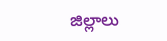జిల్లాలు